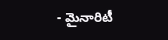- మైనారిటీ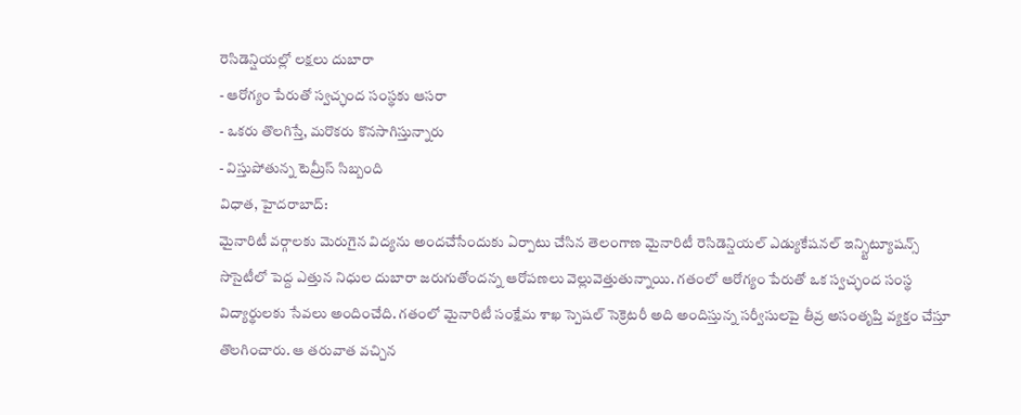రెసిడెన్షియల్లో లక్షలు దుబారా
- ఆరోగ్యం పేరుతో స్వచ్ఛంద సంస్థకు ఆసరా
- ఒకరు తొలగిస్తే, మరొకరు కొనసాగిస్తున్నారు
- విస్తుపోతున్న టెమ్రీస్ సిబ్బంది
విధాత, హైదరాబాద్:
మైనారిటీ వర్గాలకు మెరుగైన విద్యను అందచేసేందుకు ఏర్పాటు చేసిన తెలంగాణ మైనారిటీ రెసిడెన్షియల్ ఎడ్యుకేషనల్ ఇన్స్టిట్యూషన్స్ సొసైటీలో పెద్ద ఎత్తున నిధుల దుబారా జరుగుతోందన్న ఆరోపణలు వెల్లువెత్తుతున్నాయి. గతంలో ఆరోగ్యం పేరుతో ఒక స్వచ్ఛంద సంస్థ విద్యార్థులకు సేవలు అందించేది. గతంలో మైనారిటీ సంక్షేమ శాఖ స్పెషల్ సెక్రెటరీ అది అందిస్తున్న సర్వీసులపై తీవ్ర అసంతృప్తి వ్యక్తం చేస్తూ తొలగించారు. ఆ తరువాత వచ్చిన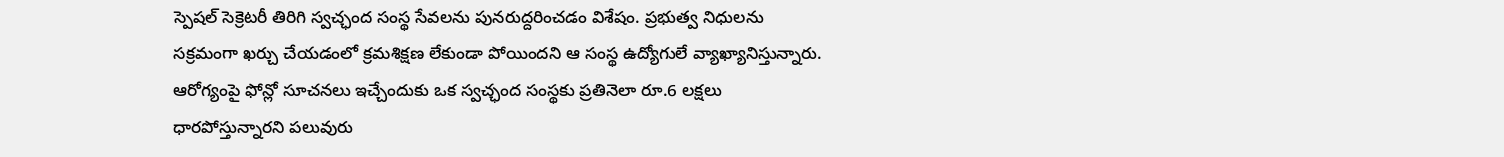స్పెషల్ సెక్రెటరీ తిరిగి స్వచ్ఛంద సంస్థ సేవలను పునరుద్దరించడం విశేషం. ప్రభుత్వ నిధులను సక్రమంగా ఖర్చు చేయడంలో క్రమశిక్షణ లేకుండా పోయిందని ఆ సంస్థ ఉద్యోగులే వ్యాఖ్యానిస్తున్నారు. ఆరోగ్యంపై ఫోన్లో సూచనలు ఇచ్చేందుకు ఒక స్వచ్ఛంద సంస్థకు ప్రతినెలా రూ.6 లక్షలు ధారపోస్తున్నారని పలువురు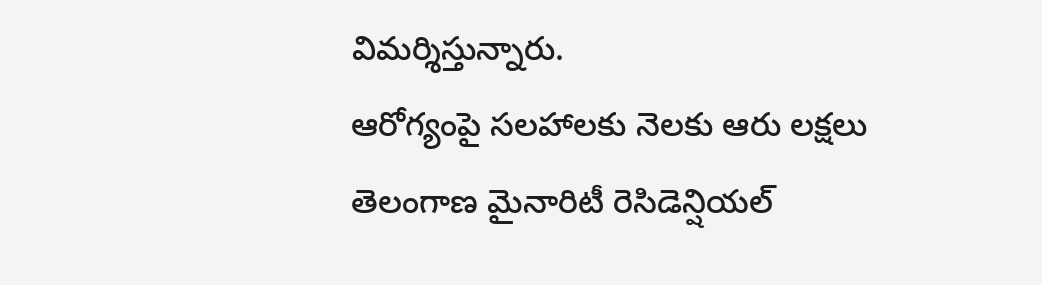విమర్శిస్తున్నారు.
ఆరోగ్యంపై సలహాలకు నెలకు ఆరు లక్షలు
తెలంగాణ మైనారిటీ రెసిడెన్షియల్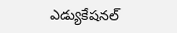ఎడ్యుకేషనల్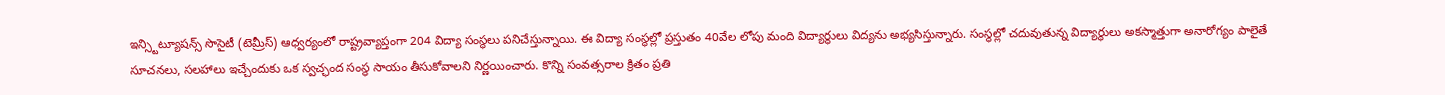ఇన్స్టిట్యూషన్స్ సొసైటీ (టెమ్రీస్) ఆధ్వర్యంలో రాష్ట్రవ్యాప్తంగా 204 విద్యా సంస్థలు పనిచేస్తున్నాయి. ఈ విద్యా సంస్థల్లో ప్రస్తుతం 40వేల లోపు మంది విద్యార్థులు విద్యను అభ్యసిస్తున్నారు. సంస్థల్లో చదువుతున్న విద్యార్థులు అకస్మాత్తుగా అనారోగ్యం పాలైతే సూచనలు, సలహాలు ఇచ్చేందుకు ఒక స్వచ్ఛంద సంస్థ సాయం తీసుకోవాలని నిర్ణయించారు. కొన్ని సంవత్సరాల క్రితం ప్రతి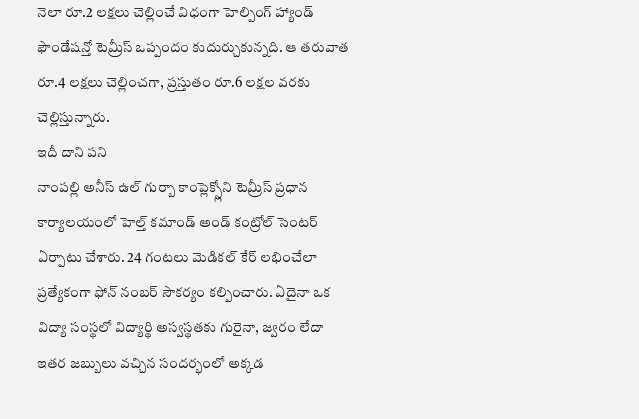నెలా రూ.2 లక్షలు చెల్లించే విధంగా హెల్పింగ్ హ్యాండ్ ఫౌండేషన్తో టెమ్రీస్ ఒప్పందం కుదుర్చుకున్నది. ఆ తరువాత రూ.4 లక్షలు చెల్లించగా, ప్రస్తుతం రూ.6 లక్షల వరకు చెల్లిస్తున్నారు.
ఇదీ దాని పని
నాంపల్లి అనీస్ ఉల్ గుర్బా కాంప్లెక్స్లోని టెమ్రీస్ ప్రధాన కార్యాలయంలో హెల్త్ కమాండ్ అండ్ కంట్రోల్ సెంటర్ ఏర్పాటు చేశారు. 24 గంటలు మెడికల్ కేర్ లభించేలా ప్రత్యేకంగా ఫోన్ నంబర్ సౌకర్యం కల్పించారు. ఏదైనా ఒక విద్యా సంస్థలో విద్యార్థి అస్వస్థతకు గురైనా, జ్వరం లేదా ఇతర జబ్బులు వచ్చిన సందర్భంలో అక్కడ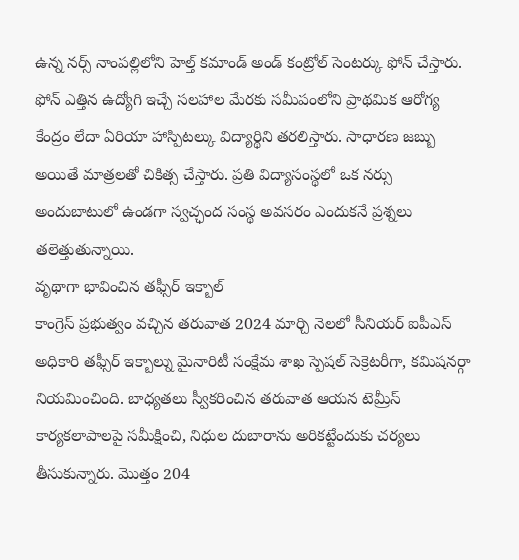ఉన్న నర్స్ నాంపల్లిలోని హెల్త్ కమాండ్ అండ్ కంట్రోల్ సెంటర్కు ఫోన్ చేస్తారు. ఫోన్ ఎత్తిన ఉద్యోగి ఇచ్చే సలహాల మేరకు సమీపంలోని ప్రాథమిక ఆరోగ్య కేంద్రం లేదా ఏరియా హాస్పిటల్కు విద్యార్థిని తరలిస్తారు. సాధారణ జబ్బు అయితే మాత్రలతో చికిత్స చేస్తారు. ప్రతి విద్యాసంస్థలో ఒక నర్సు అందుబాటులో ఉండగా స్వచ్ఛంద సంస్థ అవసరం ఎందుకనే ప్రశ్నలు తలెత్తుతున్నాయి.
వృథాగా భావించిన తఫ్సీర్ ఇక్బాల్
కాంగ్రెస్ ప్రభుత్వం వచ్చిన తరువాత 2024 మార్చి నెలలో సీనియర్ ఐపీఎస్ అధికారి తఫ్సీర్ ఇక్బాల్ను మైనారిటీ సంక్షేమ శాఖ స్పెషల్ సెక్రెటరీగా, కమిషనర్గా నియమించింది. బాధ్యతలు స్వీకరించిన తరువాత ఆయన టెమ్రీస్ కార్యకలాపాలపై సమీక్షించి, నిధుల దుబారాను అరికట్టేందుకు చర్యలు తీసుకున్నారు. మొత్తం 204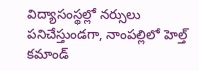విద్యాసంస్థల్లో నర్సులు పనిచేస్తుండగా, నాంపల్లిలో హెల్త్ కమాండ్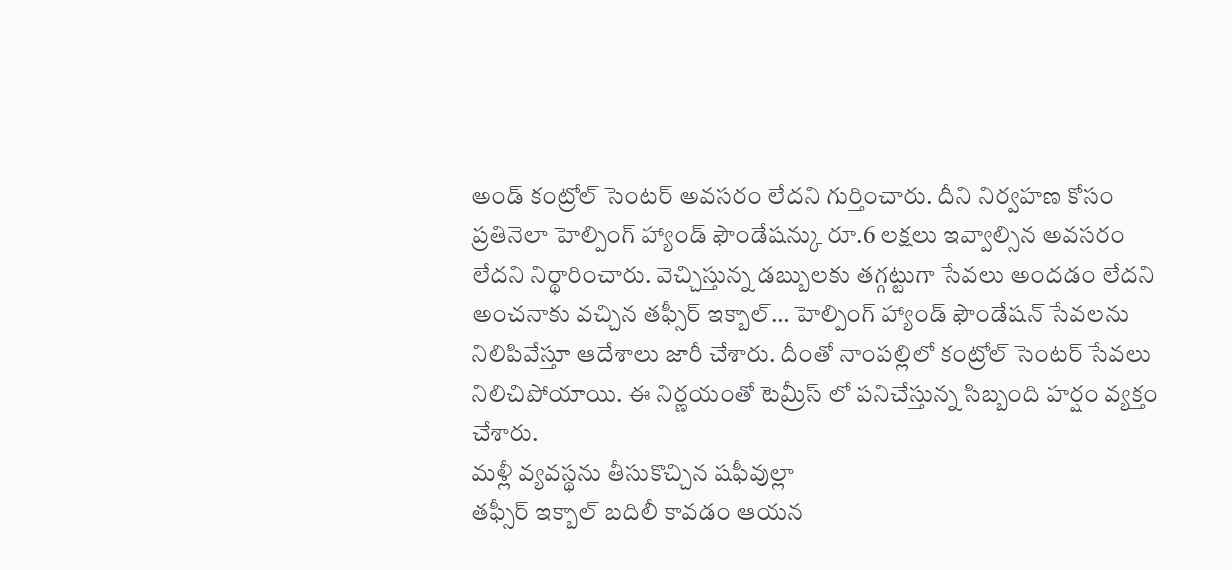అండ్ కంట్రోల్ సెంటర్ అవసరం లేదని గుర్తించారు. దీని నిర్వహణ కోసం ప్రతినెలా హెల్పింగ్ హ్యాండ్ ఫౌండేషన్కు రూ.6 లక్షలు ఇవ్వాల్సిన అవసరం లేదని నిర్థారించారు. వెచ్చిస్తున్న డబ్బులకు తగ్గట్టుగా సేవలు అందడం లేదని అంచనాకు వచ్చిన తఫ్సీర్ ఇక్బాల్… హెల్పింగ్ హ్యాండ్ ఫౌండేషన్ సేవలను నిలిపివేస్తూ ఆదేశాలు జారీ చేశారు. దీంతో నాంపల్లిలో కంట్రోల్ సెంటర్ సేవలు నిలిచిపోయాయి. ఈ నిర్ణయంతో టెమ్రీస్ లో పనిచేస్తున్న సిబ్బంది హర్షం వ్యక్తం చేశారు.
మళ్లీ వ్యవస్థను తీసుకొచ్చిన షఫీవుల్లా
తఫ్సీర్ ఇక్బాల్ బదిలీ కావడం ఆయన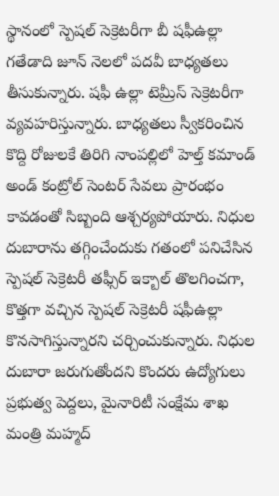స్థానంలో స్పెషల్ సెక్రెటరీగా బీ షఫీఉల్లా గతేడాది జూన్ నెలలో పదవీ బాధ్యతలు తీసుకున్నారు. షఫీ ఉల్లా టెమ్రీస్ సెక్రెటరీగా వ్యవహరిస్తున్నారు. బాధ్యతలు స్వీకరించిన కొద్ది రోజులకే తిరిగి నాంపల్లిలో హెల్త్ కమాండ్ అండ్ కంట్రోల్ సెంటర్ సేవలు ప్రారంభం కావడంతో సిబ్బంది ఆశ్చర్యపోయారు. నిధుల దుబారాను తగ్గించేందుకు గతంలో పనిచేసిన స్పెషల్ సెక్రెటరీ తఫ్సీర్ ఇక్బాల్ తొలగించగా, కొత్తగా వచ్చిన స్పెషల్ సెక్రెటరీ షఫీఉల్లా కొనసాగిస్తున్నారని చర్చించుకున్నారు. నిధుల దుబారా జరుగుతోందని కొందరు ఉద్యోగులు ప్రభుత్వ పెద్దలు, మైనారిటీ సంక్షేమ శాఖ మంత్రి మహ్మద్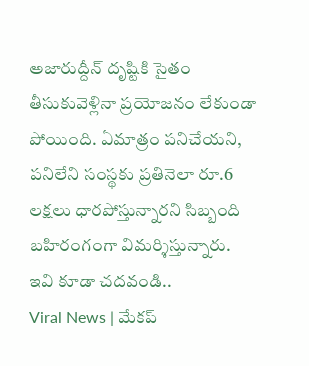అజారుద్దీన్ దృష్టికి సైతం తీసుకువెళ్లినా ప్రయోజనం లేకుండా పోయింది. ఏమాత్రం పనిచేయని, పనిలేని సంస్థకు ప్రతినెలా రూ.6 లక్షలు ధారపోస్తున్నారని సిబ్బంది బహిరంగంగా విమర్శిస్తున్నారు.
ఇవి కూడా చదవండి..
Viral News | మేకప్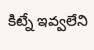కిట్నే ఇవ్వలేని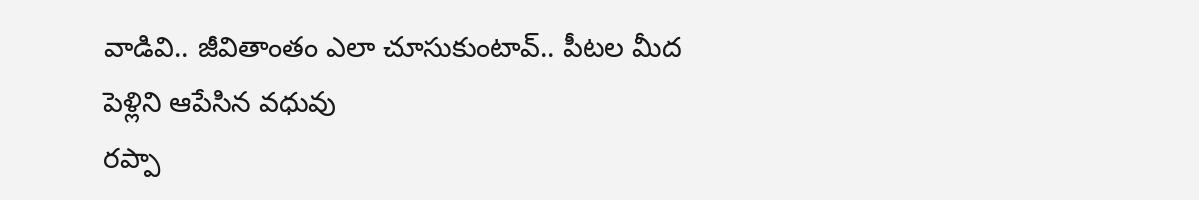వాడివి.. జీవితాంతం ఎలా చూసుకుంటావ్.. పీటల మీద పెళ్లిని ఆపేసిన వధువు
రప్పా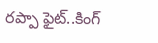రప్పా ఫైట్..కింగ్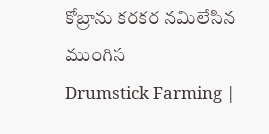కోబ్రాను కరకర నమిలేసిన ముంగిస
Drumstick Farming |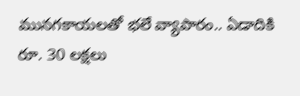మునగకాయలతో భలే వ్యాపారం.. ఏడాదికి రూ. 30 లక్షలు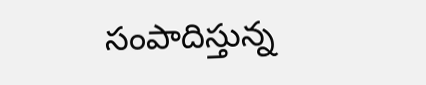సంపాదిస్తున్న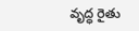వృద్ధ రైతు